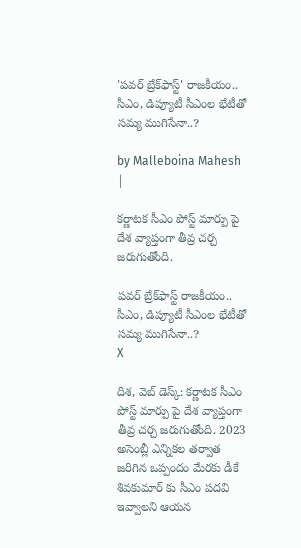'పవర్ బ్రేక్‌ఫాస్ట్' రాజకీయం.. సీఎం, డిప్యూటీ సీఎంల భేటీతో సమ్య ముగిసేనా..?

by Malleboina Mahesh |

కర్ణాటక సీఎం పోస్ట్ మార్పు పై దేశ వ్యాప్తంగా తీవ్ర చర్చ జరుగుతోంది.

పవర్ బ్రేక్‌ఫాస్ట్ రాజకీయం.. సీఎం, డిప్యూటీ సీఎంల భేటీతో సమ్య ముగిసేనా..?
X

దిశ, వెబ్ డెస్క్: కర్ణాటక సీఎం పోస్ట్ మార్పు పై దేశ వ్యాప్తంగా తీవ్ర చర్చ జరుగుతోంది. 2023 అసెంబ్లీ ఎన్నికల తర్వాత జరిగిన ఒప్పందం మేరకు డీకే శివకుమార్ కు సీఎం పదవి ఇవ్వాలని ఆయన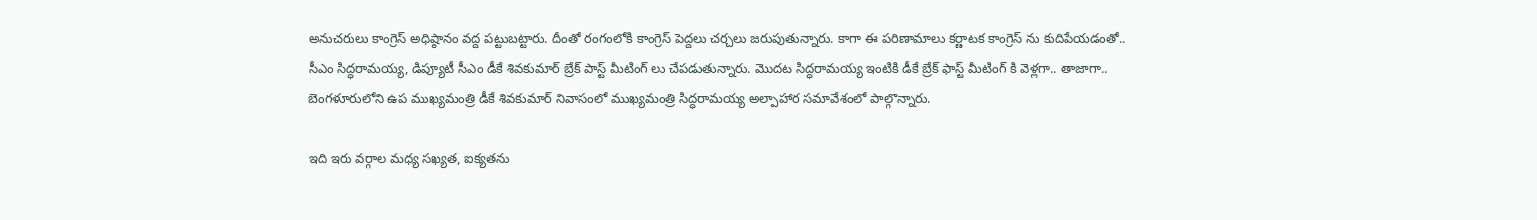అనుచరులు కాంగ్రెస్ అధిష్ఠానం వద్ద పట్టుబట్టారు. దీంతో రంగంలోకి కాంగ్రెస్ పెద్దలు చర్చలు జరుపుతున్నారు. కాగా ఈ పరిణామాలు కర్ణాటక కాంగ్రెస్ ను కుదిపేయడంతో.. సీఎం సిద్ధరామయ్య, డిప్యూటీ సీఎం డీకే శివకుమార్ బ్రేక్ పాస్ట్ మీటింగ్ లు చేపడుతున్నారు. మొదట సిద్ధరామయ్య ఇంటికి డీకే బ్రేక్ ఫాస్ట్ మీటింగ్ కి వెళ్లగా.. తాజాగా.. బెంగళూరులోని ఉప ముఖ్యమంత్రి డీకే శివకుమార్ నివాసంలో ముఖ్యమంత్రి సిద్ధరామయ్య అల్పాహార సమావేశంలో పాల్గొన్నారు.

ఇది ఇరు వర్గాల మధ్య సఖ్యత, ఐక్యతను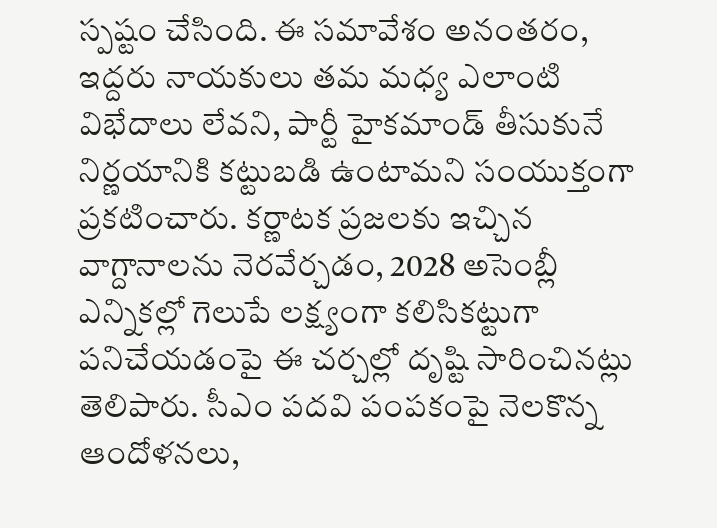స్పష్టం చేసింది. ఈ సమావేశం అనంతరం, ఇద్దరు నాయకులు తమ మధ్య ఎలాంటి విభేదాలు లేవని, పార్టీ హైకమాండ్ తీసుకునే నిర్ణయానికి కట్టుబడి ఉంటామని సంయుక్తంగా ప్రకటించారు. కర్ణాటక ప్రజలకు ఇచ్చిన వాగ్దానాలను నెరవేర్చడం, 2028 అసెంబ్లీ ఎన్నికల్లో గెలుపే లక్ష్యంగా కలిసికట్టుగా పనిచేయడంపై ఈ చర్చల్లో దృష్టి సారించినట్లు తెలిపారు. సీఎం పదవి పంపకంపై నెలకొన్న ఆందోళనలు,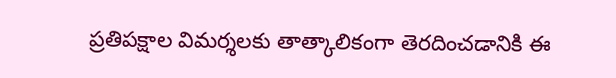ప్రతిపక్షాల విమర్శలకు తాత్కాలికంగా తెరదించడానికి ఈ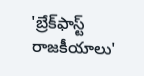'బ్రేక్‌ఫాస్ట్ రాజకీయాలు'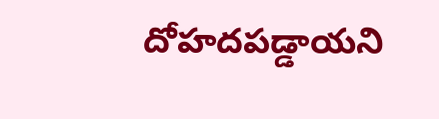దోహదపడ్డాయని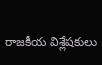రాజకీయ విశ్లేషకులు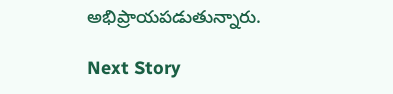అభిప్రాయపడుతున్నారు.

Next Story